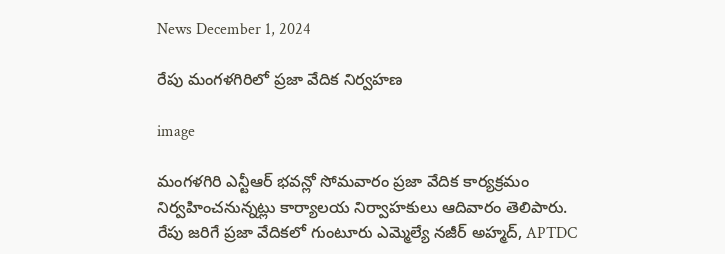News December 1, 2024

రేపు మంగళగిరిలో ప్రజా వేదిక నిర్వహణ

image

మంగళగిరి ఎన్టీఆర్ భవన్లో సోమవారం ప్రజా వేదిక కార్యక్రమం నిర్వహించనున్నట్లు కార్యాలయ నిర్వాహకులు ఆదివారం తెలిపారు. రేపు జరిగే ప్రజా వేదికలో గుంటూరు ఎమ్మెల్యే నజీర్ అహ్మద్, APTDC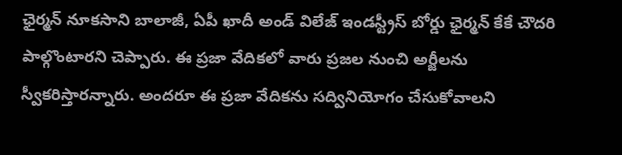ఛైర్మన్ నూకసాని బాలాజీ, ఏపీ ఖాదీ అండ్ విలేజ్ ఇండస్ట్రీస్ బోర్డు ఛైర్మన్ కేకే చౌదరి పాల్గొంటారని చెప్పారు. ఈ ప్రజా వేదికలో వారు ప్రజల నుంచి అర్జీలను స్వీకరిస్తారన్నారు. అందరూ ఈ ప్రజా వేదికను సద్వినియోగం చేసుకోవాలని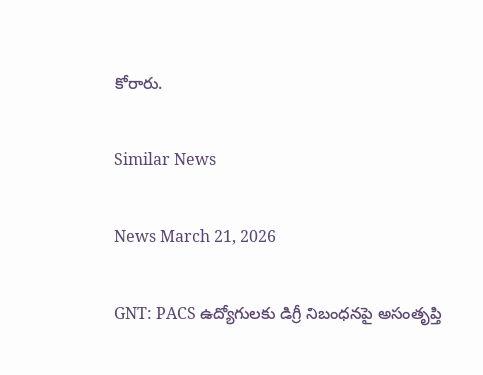కోరారు.

Similar News

News March 21, 2026

GNT: PACS ఉద్యోగులకు డిగ్రీ నిబంధనపై అసంతృప్తి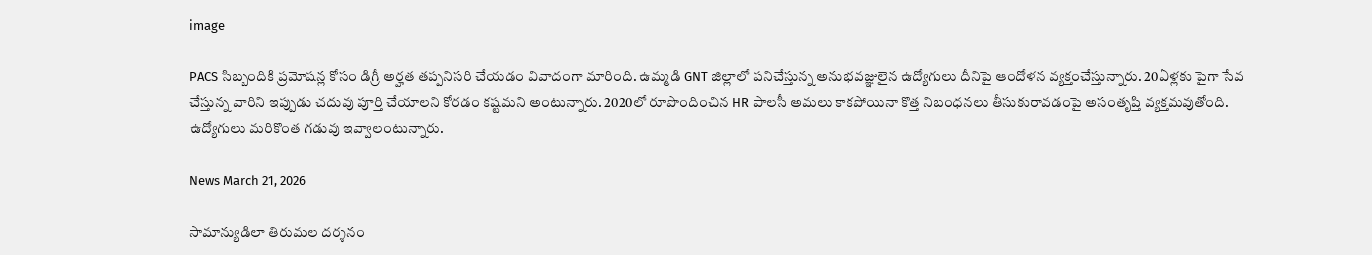image

PACS సిబ్బందికి ప్రమోషన్ల కోసం డిగ్రీ అర్హత తప్పనిసరి చేయడం వివాదంగా మారింది. ఉమ్మడి GNT జిల్లాలో పనిచేస్తున్న అనుభవజ్ఞులైన ఉద్యోగులు దీనిపై ఆందోళన వ్యక్తంచేస్తున్నారు. 20ఏళ్లకు పైగా సేవ చేస్తున్న వారిని ఇప్పుడు చదువు పూర్తి చేయాలని కోరడం కష్టమని అంటున్నారు. 2020లో రూపొందించిన HR పాలసీ అమలు కాకపోయినా కొత్త నిబంధనలు తీసుకురావడంపై అసంతృప్తి వ్యక్తమవుతోంది. ఉద్యోగులు మరికొంత గడువు ఇవ్వాలంటున్నారు.

News March 21, 2026

సామాన్యుడిలా తిరుమల దర్శనం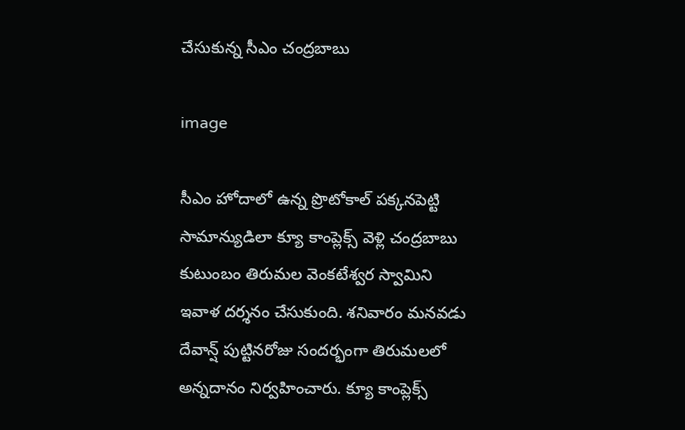చేసుకున్న సీఎం చంద్రబాబు

image

సీఎం హోదాలో ఉన్న ప్రొటోకాల్ పక్కనపెట్టి సామాన్యుడిలా క్యూ కాంప్లెక్స్ వెళ్లి చంద్రబాబు కుటుంబం తిరుమల వెంకటేశ్వర స్వామిని ఇవాళ దర్శనం చేసుకుంది. శనివారం మనవడు దేవాన్ష్ పుట్టినరోజు సందర్భంగా తిరుమలలో అన్నదానం నిర్వహించారు. క్యూ కాంప్లెక్స్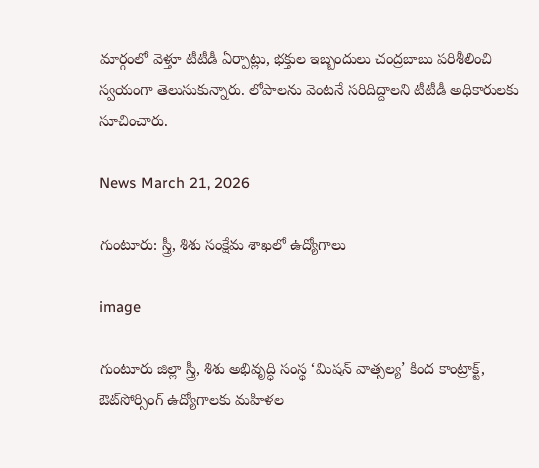మార్గంలో వెళ్తూ టీటీడీ ఏర్పాట్లు, భ‌క్తుల ఇబ్బందులు చంద్రబాబు పరిశీలించి స్వయంగా తెలుసుకున్నారు. లోపాలను వెంటనే సరిదిద్దాలని టీటీడీ అధికారులకు సూచించారు.

News March 21, 2026

గుంటూరు: స్త్రీ, శిశు సంక్షేమ శాఖలో ఉద్యోగాలు

image

గుంటూరు జిల్లా స్త్రీ, శిశు అభివృద్ధి సంస్థ ‘మిషన్ వాత్సల్య’ కింద కాంట్రాక్ట్, ఔట్‌సోర్సింగ్ ఉద్యోగాలకు మహిళల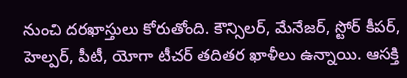నుంచి దరఖాస్తులు కోరుతోంది. కౌన్సిలర్, మేనేజర్, స్టోర్ కీపర్, హెల్పర్, పీటీ, యోగా టీచర్ తదితర ఖాళీలు ఉన్నాయి. ఆసక్తి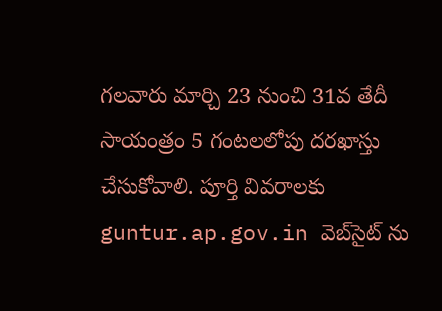గలవారు మార్చి 23 నుంచి 31వ తేదీ సాయంత్రం 5 గంటలలోపు దరఖాస్తు చేసుకోవాలి. పూర్తి వివరాలకు guntur.ap.gov.in వెబ్‌సైట్ ను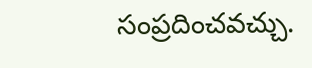సంప్రదించవచ్చు.